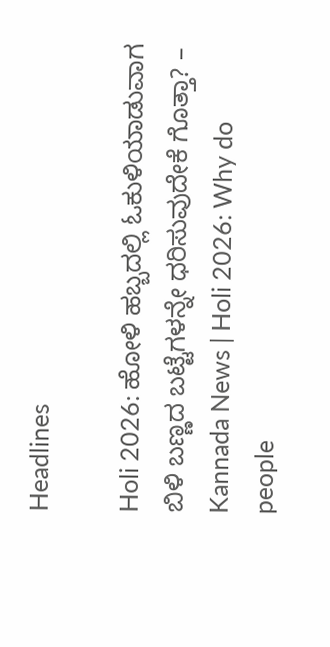Headlines

Holi 2026: ಹೋಳಿ ಹಬ್ಬದಲ್ಲಿ ಓಕುಳಿಯಾಡುವಾಗ ಬಿಳಿ ಬಣ್ಣದ ಬಟ್ಟೆಗಳನ್ನೇ ಧರಿಸುವುದೇಕೆ ಗೊತ್ತಾ? – Kannada News | Holi 2026: Why do people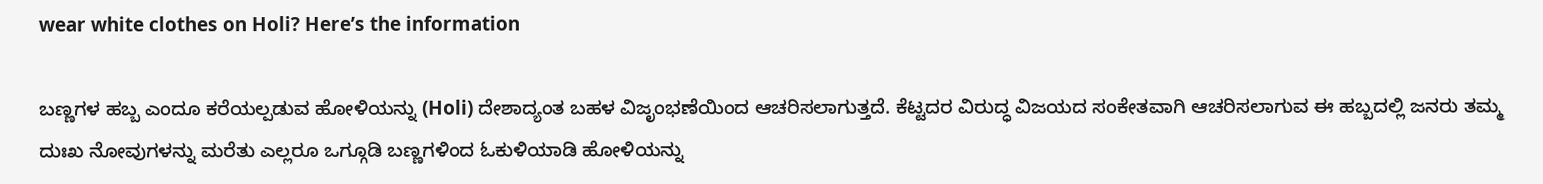wear white clothes on Holi? Here’s the information

ಬಣ್ಣಗಳ ಹಬ್ಬ ಎಂದೂ ಕರೆಯಲ್ಪಡುವ ಹೋಳಿಯನ್ನು (Holi) ದೇಶಾದ್ಯಂತ ಬಹಳ ವಿಜೃಂಭಣೆಯಿಂದ ಆಚರಿಸಲಾಗುತ್ತದೆ. ಕೆಟ್ಟದರ ವಿರುದ್ಧ ವಿಜಯದ ಸಂಕೇತವಾಗಿ ಆಚರಿಸಲಾಗುವ ಈ ಹಬ್ಬದಲ್ಲಿ ಜನರು ತಮ್ಮ ದುಃಖ ನೋವುಗಳನ್ನು ಮರೆತು ಎಲ್ಲರೂ ಒಗ್ಗೂಡಿ ಬಣ್ಣಗಳಿಂದ ಓಕುಳಿಯಾಡಿ ಹೋಳಿಯನ್ನು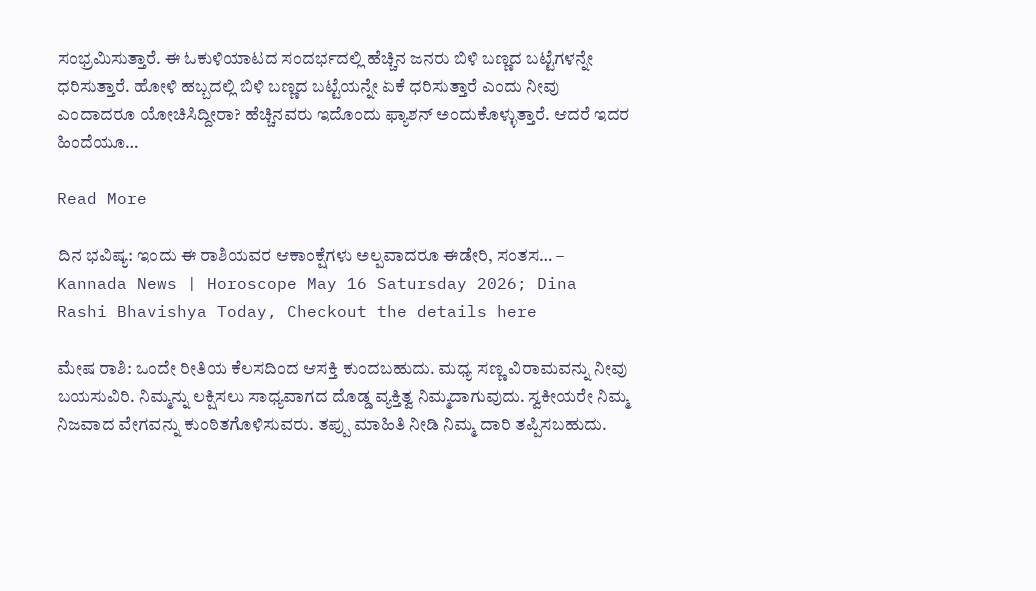ಸಂಭ್ರಮಿಸುತ್ತಾರೆ. ಈ ಓಕುಳಿಯಾಟದ ಸಂದರ್ಭದಲ್ಲಿ ಹೆಚ್ಚಿನ ಜನರು ಬಿಳಿ ಬಣ್ಣದ ಬಟ್ಟೆಗಳನ್ನೇ ಧರಿಸುತ್ತಾರೆ. ಹೋಳಿ ಹಬ್ಬದಲ್ಲಿ ಬಿಳಿ ಬಣ್ಣದ ಬಟ್ಟೆಯನ್ನೇ ಏಕೆ ಧರಿಸುತ್ತಾರೆ ಎಂದು ನೀವು ಎಂದಾದರೂ ಯೋಚಿಸಿದ್ದೀರಾ? ಹೆಚ್ಚಿನವರು ಇದೊಂದು ಫ್ಯಾಶನ್‌ ಅಂದುಕೊಳ್ಳುತ್ತಾರೆ. ಆದರೆ ಇದರ ಹಿಂದೆಯೂ…

Read More

ದಿನ ಭವಿಷ್ಯ: ಇಂದು ಈ ರಾಶಿಯವರ ಆಕಾಂಕ್ಷೆಗಳು ಅಲ್ಪವಾದರೂ ಈಡೇರಿ, ಸಂತಸ… – Kannada News | Horoscope May 16 Satursday 2026; Dina Rashi Bhavishya Today, Checkout the details here

ಮೇಷ ರಾಶಿ: ಒಂದೇ ರೀತಿಯ ಕೆಲಸದಿಂದ ಆಸಕ್ತಿ ಕುಂದಬಹುದು. ಮಧ್ಯ ಸಣ್ಣ ವಿರಾಮವನ್ನು ನೀವು ಬಯಸುವಿರಿ. ನಿಮ್ಮನ್ನು ಲಕ್ಷಿಸಲು ಸಾಧ್ಯವಾಗದ ದೊಡ್ಡ ವ್ಯಕ್ತಿತ್ವ ನಿಮ್ಮದಾಗುವುದು. ಸ್ವಕೀಯರೇ ನಿಮ್ಮ ನಿಜವಾದ ವೇಗವನ್ನು ಕುಂಠಿತಗೊಳಿಸುವರು. ತಪ್ಪು ಮಾಹಿತಿ ನೀಡಿ ನಿಮ್ಮ ದಾರಿ ತಪ್ಪಿಸಬಹುದು.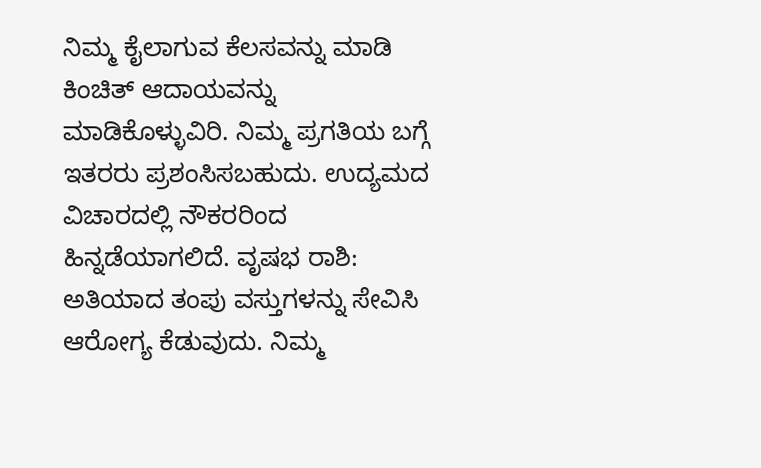ನಿಮ್ಮ ಕೈಲಾಗುವ ಕೆಲಸವನ್ನು ಮಾಡಿ ಕಿಂಚಿತ್ ಆದಾಯವನ್ನು ಮಾಡಿಕೊಳ್ಳುವಿರಿ. ನಿಮ್ಮ ಪ್ರಗತಿಯ ಬಗ್ಗೆ ಇತರರು ಪ್ರಶಂಸಿಸಬಹುದು. ಉದ್ಯಮದ ವಿಚಾರದಲ್ಲಿ ನೌಕರರಿಂದ ಹಿನ್ನಡೆಯಾಗಲಿದೆ. ವೃಷಭ ರಾಶಿ: ಅತಿಯಾದ ತಂಪು ವಸ್ತುಗಳನ್ನು ಸೇವಿಸಿ ಆರೋಗ್ಯ ಕೆಡುವುದು. ನಿಮ್ಮ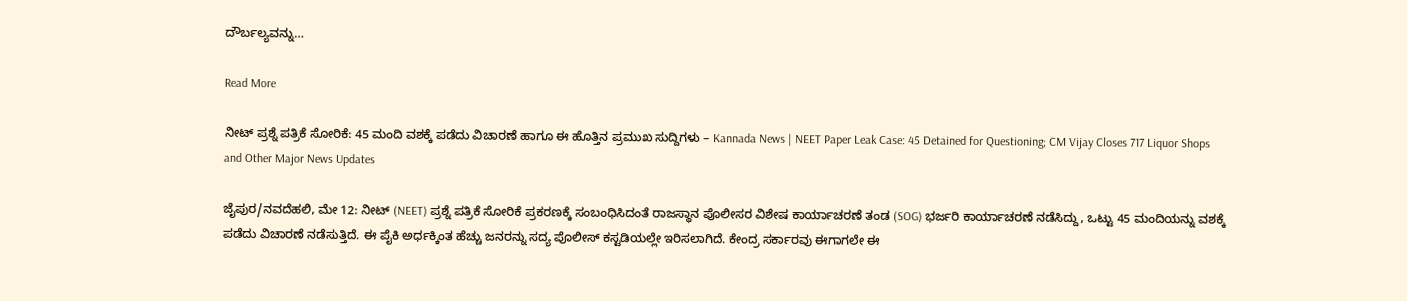ದೌರ್ಬಲ್ಯವನ್ನು…

Read More

ನೀಟ್ ಪ್ರಶ್ನೆ ಪತ್ರಿಕೆ ಸೋರಿಕೆ: 45 ಮಂದಿ ವಶಕ್ಕೆ ಪಡೆದು ವಿಚಾರಣೆ ಹಾಗೂ ಈ ಹೊತ್ತಿನ ಪ್ರಮುಖ ಸುದ್ದಿಗಳು – Kannada News | NEET Paper Leak Case: 45 Detained for Questioning; CM Vijay Closes 717 Liquor Shops and Other Major News Updates

ಜೈಪುರ/ನವದೆಹಲಿ, ಮೇ 12: ನೀಟ್ (NEET) ಪ್ರಶ್ನೆ ಪತ್ರಿಕೆ ಸೋರಿಕೆ ಪ್ರಕರಣಕ್ಕೆ ಸಂಬಂಧಿಸಿದಂತೆ ರಾಜಸ್ಥಾನ ಪೊಲೀಸರ ವಿಶೇಷ ಕಾರ್ಯಾಚರಣೆ ತಂಡ (SOG) ಭರ್ಜರಿ ಕಾರ್ಯಾಚರಣೆ ನಡೆಸಿದ್ದು, ಒಟ್ಟು 45 ಮಂದಿಯನ್ನು ವಶಕ್ಕೆ ಪಡೆದು ವಿಚಾರಣೆ ನಡೆಸುತ್ತಿದೆ. ಈ ಪೈಕಿ ಅರ್ಧಕ್ಕಿಂತ ಹೆಚ್ಚು ಜನರನ್ನು ಸದ್ಯ ಪೊಲೀಸ್ ಕಸ್ಟಡಿಯಲ್ಲೇ ಇರಿಸಲಾಗಿದೆ. ಕೇಂದ್ರ ಸರ್ಕಾರವು ಈಗಾಗಲೇ ಈ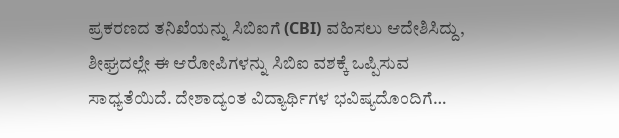ಪ್ರಕರಣದ ತನಿಖೆಯನ್ನು ಸಿಬಿಐಗೆ (CBI) ವಹಿಸಲು ಆದೇಶಿಸಿದ್ದು, ಶೀಘ್ರದಲ್ಲೇ ಈ ಆರೋಪಿಗಳನ್ನು ಸಿಬಿಐ ವಶಕ್ಕೆ ಒಪ್ಪಿಸುವ ಸಾಧ್ಯತೆಯಿದೆ. ದೇಶಾದ್ಯಂತ ವಿದ್ಯಾರ್ಥಿಗಳ ಭವಿಷ್ಯದೊಂದಿಗೆ…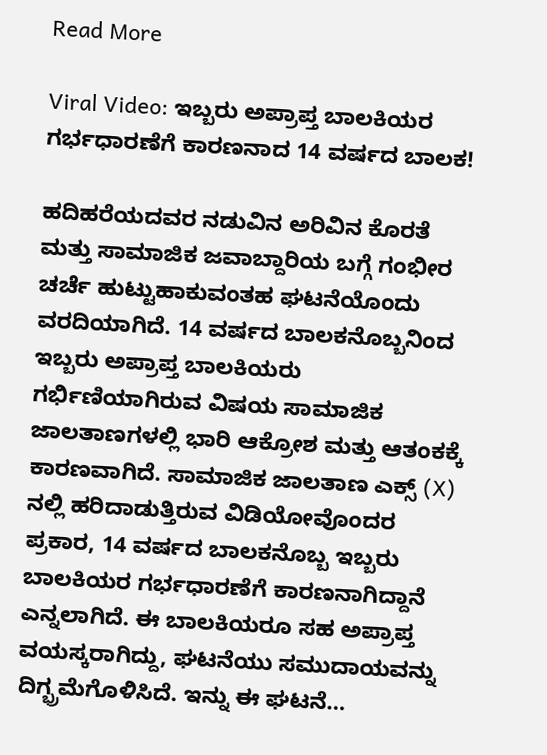Read More

Viral Video: ಇಬ್ಬರು ಅಪ್ರಾಪ್ತ ಬಾಲಕಿಯರ ಗರ್ಭಧಾರಣೆಗೆ ಕಾರಣನಾದ 14 ವರ್ಷದ ಬಾಲಕ!

ಹದಿಹರೆಯದವರ ನಡುವಿನ ಅರಿವಿನ ಕೊರತೆ ಮತ್ತು ಸಾಮಾಜಿಕ ಜವಾಬ್ದಾರಿಯ ಬಗ್ಗೆ ಗಂಭೀರ ಚರ್ಚೆ ಹುಟ್ಟುಹಾಕುವಂತಹ ಘಟನೆಯೊಂದು ವರದಿಯಾಗಿದೆ. 14 ವರ್ಷದ ಬಾಲಕನೊಬ್ಬನಿಂದ ಇಬ್ಬರು ಅಪ್ರಾಪ್ತ ಬಾಲಕಿಯರು ಗರ್ಭಿಣಿಯಾಗಿರುವ ವಿಷಯ ಸಾಮಾಜಿಕ ಜಾಲತಾಣಗಳಲ್ಲಿ ಭಾರಿ ಆಕ್ರೋಶ ಮತ್ತು ಆತಂಕಕ್ಕೆ ಕಾರಣವಾಗಿದೆ. ಸಾಮಾಜಿಕ ಜಾಲತಾಣ ಎಕ್ಸ್ (X) ನಲ್ಲಿ ಹರಿದಾಡುತ್ತಿರುವ ವಿಡಿಯೋವೊಂದರ ಪ್ರಕಾರ, 14 ವರ್ಷದ ಬಾಲಕನೊಬ್ಬ ಇಬ್ಬರು ಬಾಲಕಿಯರ ಗರ್ಭಧಾರಣೆಗೆ ಕಾರಣನಾಗಿದ್ದಾನೆ ಎನ್ನಲಾಗಿದೆ. ಈ ಬಾಲಕಿಯರೂ ಸಹ ಅಪ್ರಾಪ್ತ ವಯಸ್ಕರಾಗಿದ್ದು, ಘಟನೆಯು ಸಮುದಾಯವನ್ನು ದಿಗ್ಭ್ರಮೆಗೊಳಿಸಿದೆ. ಇನ್ನು ಈ ಘಟನೆ…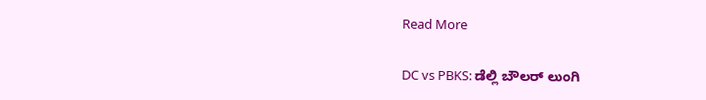Read More

DC vs PBKS: ಡೆಲ್ಲಿ ಬೌಲರ್ ಲುಂಗಿ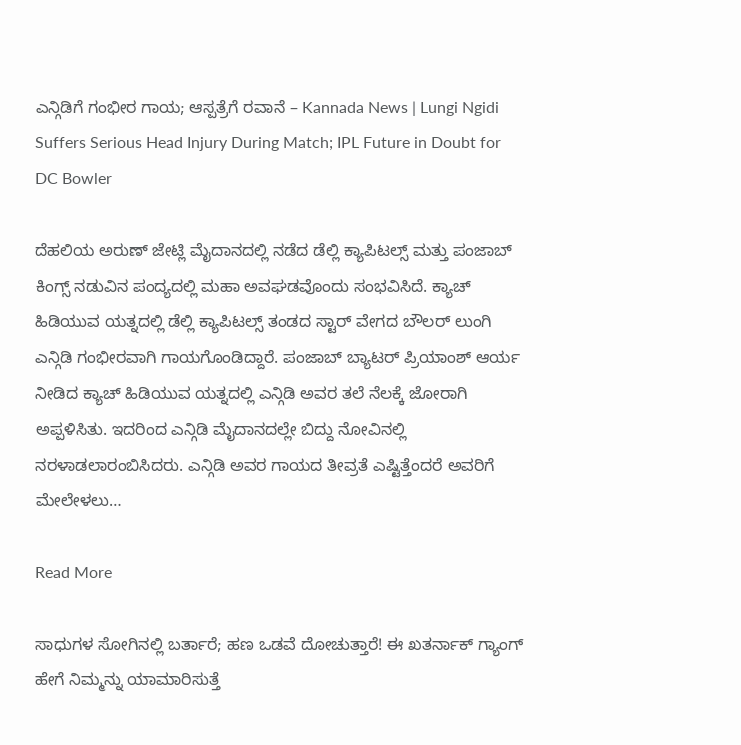ಎನ್ಗಿಡಿಗೆ ಗಂಭೀರ ಗಾಯ; ಆಸ್ಪತ್ರೆಗೆ ರವಾನೆ – Kannada News | Lungi Ngidi Suffers Serious Head Injury During Match; IPL Future in Doubt for DC Bowler

ದೆಹಲಿಯ ಅರುಣ್ ಜೇಟ್ಲಿ ಮೈದಾನದಲ್ಲಿ ನಡೆದ ಡೆಲ್ಲಿ ಕ್ಯಾಪಿಟಲ್ಸ್ ಮತ್ತು ಪಂಜಾಬ್ ಕಿಂಗ್ಸ್ ನಡುವಿನ ಪಂದ್ಯದಲ್ಲಿ ಮಹಾ ಅವಘಡವೊಂದು ಸಂಭವಿಸಿದೆ. ಕ್ಯಾಚ್ ಹಿಡಿಯುವ ಯತ್ನದಲ್ಲಿ ಡೆಲ್ಲಿ ಕ್ಯಾಪಿಟಲ್ಸ್ ತಂಡದ ಸ್ಟಾರ್ ವೇಗದ ಬೌಲರ್ ಲುಂಗಿ ಎನ್ಗಿಡಿ ಗಂಭೀರವಾಗಿ ಗಾಯಗೊಂಡಿದ್ದಾರೆ. ಪಂಜಾಬ್ ಬ್ಯಾಟರ್ ಪ್ರಿಯಾಂಶ್ ಆರ್ಯ ನೀಡಿದ ಕ್ಯಾಚ್ ಹಿಡಿಯುವ ಯತ್ನದಲ್ಲಿ ಎನ್ಗಿಡಿ ಅವರ ತಲೆ ನೆಲಕ್ಕೆ ಜೋರಾಗಿ ಅಪ್ಪಳಿಸಿತು. ಇದರಿಂದ ಎನ್ಗಿಡಿ ಮೈದಾನದಲ್ಲೇ ಬಿದ್ದು ನೋವಿನಲ್ಲಿ ನರಳಾಡಲಾರಂಬಿಸಿದರು. ಎನ್ಗಿಡಿ ಅವರ ಗಾಯದ ತೀವ್ರತೆ ಎಷ್ಟಿತ್ತೆಂದರೆ ಅವರಿಗೆ ಮೇಲೇಳಲು…

Read More

ಸಾಧುಗಳ ಸೋಗಿನಲ್ಲಿ ಬರ್ತಾರೆ; ಹಣ ಒಡವೆ ದೋಚುತ್ತಾರೆ! ಈ ಖತರ್ನಾಕ್ ಗ್ಯಾಂಗ್ ಹೇಗೆ ನಿಮ್ಮನ್ನು ಯಾಮಾರಿಸುತ್ತೆ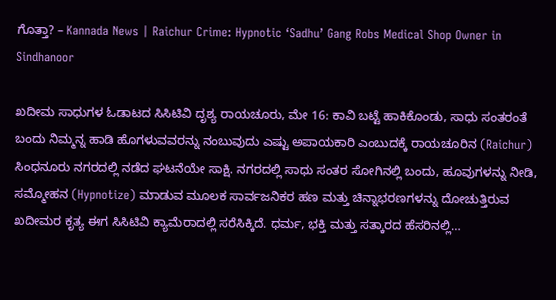ಗೊತ್ತಾ? – Kannada News | Raichur Crime: Hypnotic ‘Sadhu’ Gang Robs Medical Shop Owner in Sindhanoor

ಖದೀಮ ಸಾಧುಗಳ ಓಡಾಟದ ಸಿಸಿಟಿವಿ ದೃಶ್ಯ ರಾಯಚೂರು, ಮೇ 16: ಕಾವಿ ಬಟ್ಟೆ ಹಾಕಿಕೊಂಡು, ಸಾಧು ಸಂತರಂತೆ ಬಂದು ನಿಮ್ಮನ್ನ ಹಾಡಿ ಹೊಗಳುವವರನ್ನು ನಂಬುವುದು ಎಷ್ಟು ಅಪಾಯಕಾರಿ ಎಂಬುದಕ್ಕೆ ರಾಯಚೂರಿನ (Raichur) ಸಿಂಧನೂರು ನಗರದಲ್ಲಿ ನಡೆದ ಘಟನೆಯೇ ಸಾಕ್ಷಿ. ನಗರದಲ್ಲಿ ಸಾಧು ಸಂತರ ಸೋಗಿನಲ್ಲಿ ಬಂದು, ಹೂವುಗಳನ್ನು ನೀಡಿ, ಸಮ್ಮೋಹನ (Hypnotize) ಮಾಡುವ ಮೂಲಕ ಸಾರ್ವಜನಿಕರ ಹಣ ಮತ್ತು ಚಿನ್ನಾಭರಣಗಳನ್ನು ದೋಚುತ್ತಿರುವ ಖದೀಮರ ಕೃತ್ಯ ಈಗ ಸಿಸಿಟಿವಿ ಕ್ಯಾಮೆರಾದಲ್ಲಿ ಸರೆಸಿಕ್ಕಿದೆ. ಧರ್ಮ, ಭಕ್ತಿ ಮತ್ತು ಸತ್ಕಾರದ ಹೆಸರಿನಲ್ಲಿ…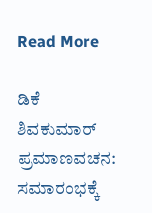Read More

ಡಿಕೆ ಶಿವಕುಮಾರ್ ಪ್ರಮಾಣವಚನ: ಸಮಾರಂಭಕ್ಕೆ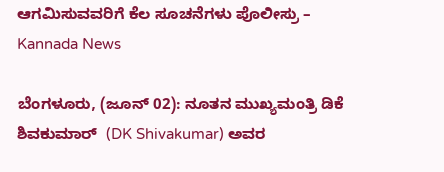ಆಗಮಿಸುವವರಿಗೆ ಕೆಲ ಸೂಚನೆಗಳು ಪೊಲೀಸ್ರು – Kannada News

ಬೆಂಗಳೂರು, (ಜೂನ್ 02): ನೂತನ ಮುಖ್ಯಮಂತ್ರಿ ಡಿಕೆ ಶಿವಕುಮಾರ್  (DK Shivakumar) ಅವರ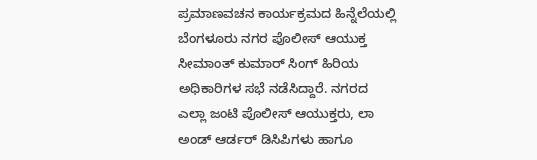ಪ್ರಮಾಣವಚನ ಕಾರ್ಯಕ್ರಮದ ಹಿನ್ನೆಲೆಯಲ್ಲಿ ಬೆಂಗಳೂರು ನಗರ ಪೊಲೀಸ್ ಆಯುಕ್ತ ಸೀಮಾಂತ್ ಕುಮಾರ್ ಸಿಂಗ್ ಹಿರಿಯ ಅಧಿಕಾರಿಗಳ ಸಭೆ ನಡೆಸಿದ್ದಾರೆ. ನಗರದ ಎಲ್ಲಾ ಜಂಟಿ ಪೊಲೀಸ್ ಆಯುಕ್ತರು, ಲಾ ಅಂಡ್ ಆರ್ಡರ್ ಡಿಸಿಪಿಗಳು ಹಾಗೂ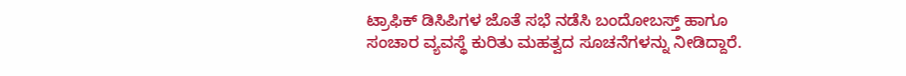ಟ್ರಾಫಿಕ್ ಡಿಸಿಪಿಗಳ ಜೊತೆ ಸಭೆ ನಡೆಸಿ ಬಂದೋಬಸ್ತ್ ಹಾಗೂ ಸಂಚಾರ ವ್ಯವಸ್ಥೆ ಕುರಿತು ಮಹತ್ವದ ಸೂಚನೆಗಳನ್ನು ನೀಡಿದ್ದಾರೆ.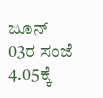ಜೂನ್ 03ರ ಸಂಜೆ 4.05ಕ್ಕೆ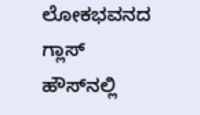ಲೋಕಭವನದ ಗ್ಲಾಸ್ ಹೌಸ್‌ನಲ್ಲಿ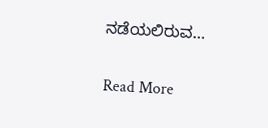ನಡೆಯಲಿರುವ…

Read More